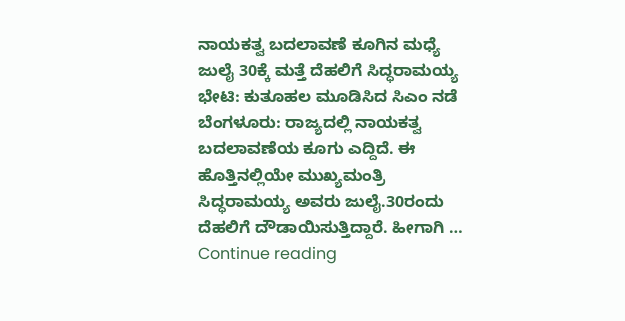ನಾಯಕತ್ವ ಬದಲಾವಣೆ ಕೂಗಿನ ಮಧ್ಯೆ ಜುಲೈ 30ಕ್ಕೆ ಮತ್ತೆ ದೆಹಲಿಗೆ ಸಿದ್ಧರಾಮಯ್ಯ ಭೇಟಿ: ಕುತೂಹಲ ಮೂಡಿಸಿದ ಸಿಎಂ ನಡೆ
ಬೆಂಗಳೂರು: ರಾಜ್ಯದಲ್ಲಿ ನಾಯಕತ್ವ ಬದಲಾವಣೆಯ ಕೂಗು ಎದ್ದಿದೆ. ಈ ಹೊತ್ತಿನಲ್ಲಿಯೇ ಮುಖ್ಯಮಂತ್ರಿ ಸಿದ್ಧರಾಮಯ್ಯ ಅವರು ಜುಲೈ.30ರಂದು ದೆಹಲಿಗೆ ದೌಡಾಯಿಸುತ್ತಿದ್ದಾರೆ. ಹೀಗಾಗಿ … Continue reading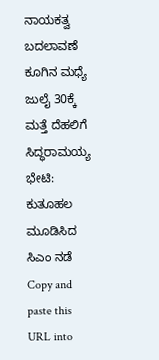ನಾಯಕತ್ವ ಬದಲಾವಣೆ ಕೂಗಿನ ಮಧ್ಯೆ ಜುಲೈ 30ಕ್ಕೆ ಮತ್ತೆ ದೆಹಲಿಗೆ ಸಿದ್ಧರಾಮಯ್ಯ ಭೇಟಿ: ಕುತೂಹಲ ಮೂಡಿಸಿದ ಸಿಎಂ ನಡೆ
Copy and paste this URL into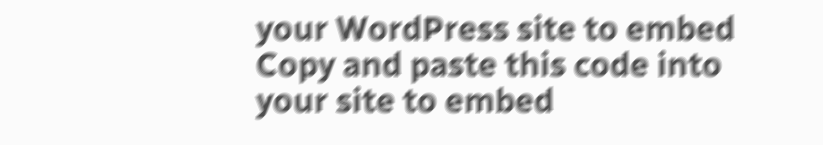your WordPress site to embed
Copy and paste this code into your site to embed